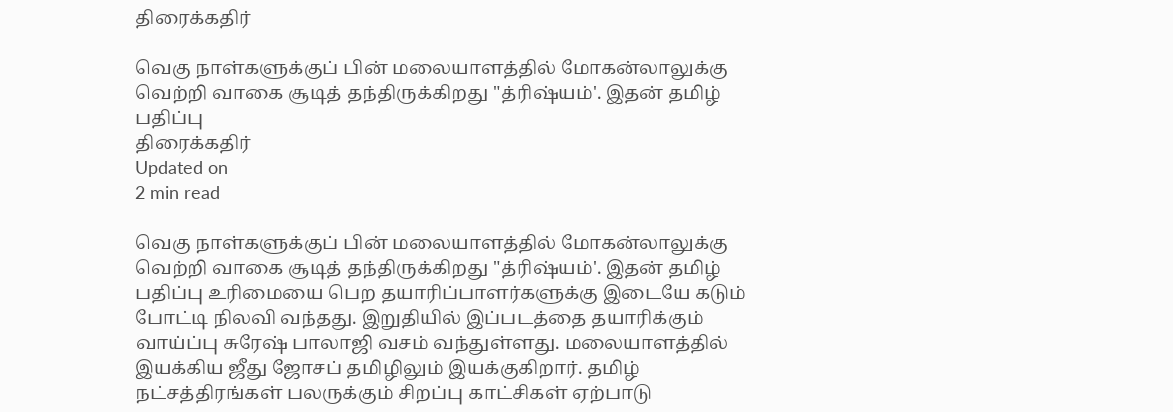திரைக்கதிர்

வெகு நாள்களுக்குப் பின் மலையாளத்தில் மோகன்லாலுக்கு வெற்றி வாகை சூடித் தந்திருக்கிறது "த்ரிஷ்யம்'. இதன் தமிழ் பதிப்பு
திரைக்கதிர்
Updated on
2 min read

வெகு நாள்களுக்குப் பின் மலையாளத்தில் மோகன்லாலுக்கு வெற்றி வாகை சூடித் தந்திருக்கிறது "த்ரிஷ்யம்'. இதன் தமிழ் பதிப்பு உரிமையை பெற தயாரிப்பாளர்களுக்கு இடையே கடும் போட்டி நிலவி வந்தது. இறுதியில் இப்படத்தை தயாரிக்கும் வாய்ப்பு சுரேஷ் பாலாஜி வசம் வந்துள்ளது. மலையாளத்தில் இயக்கிய ஜீது ஜோசப் தமிழிலும் இயக்குகிறார். தமிழ் நட்சத்திரங்கள் பலருக்கும் சிறப்பு காட்சிகள் ஏற்பாடு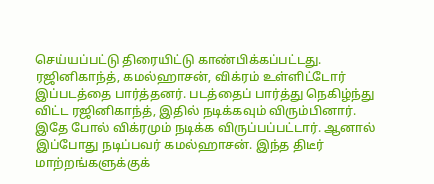செய்யப்பட்டு திரையிட்டு காண்பிக்கப்பட்டது. ரஜினிகாந்த், கமல்ஹாசன், விக்ரம் உள்ளிட்டோர் இப்படத்தை பார்த்தனர். படத்தைப் பார்த்து நெகிழ்ந்து விட்ட ரஜினிகாந்த், இதில் நடிக்கவும் விரும்பினார். இதே போல் விக்ரமும் நடிக்க விருப்பப்பட்டார். ஆனால் இப்போது நடிப்பவர் கமல்ஹாசன். இந்த திடீர் மாற்றங்களுக்குக்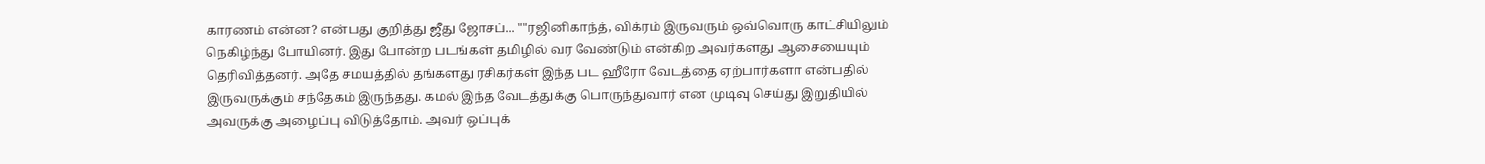காரணம் என்ன? என்பது குறித்து ஜீது ஜோசப்... ""ரஜினிகாந்த், விக்ரம் இருவரும் ஒவ்வொரு காட்சியிலும் நெகிழ்ந்து போயினர். இது போன்ற படங்கள் தமிழில் வர வேண்டும் என்கிற அவர்களது ஆசையையும் தெரிவித்தனர். அதே சமயத்தில் தங்களது ரசிகர்கள் இந்த பட ஹீரோ வேடத்தை ஏற்பார்களா என்பதில் இருவருக்கும் சந்தேகம் இருந்தது. கமல் இந்த வேடத்துக்கு பொருந்துவார் என முடிவு செய்து இறுதியில் அவருக்கு அழைப்பு விடுத்தோம். அவர் ஒப்புக்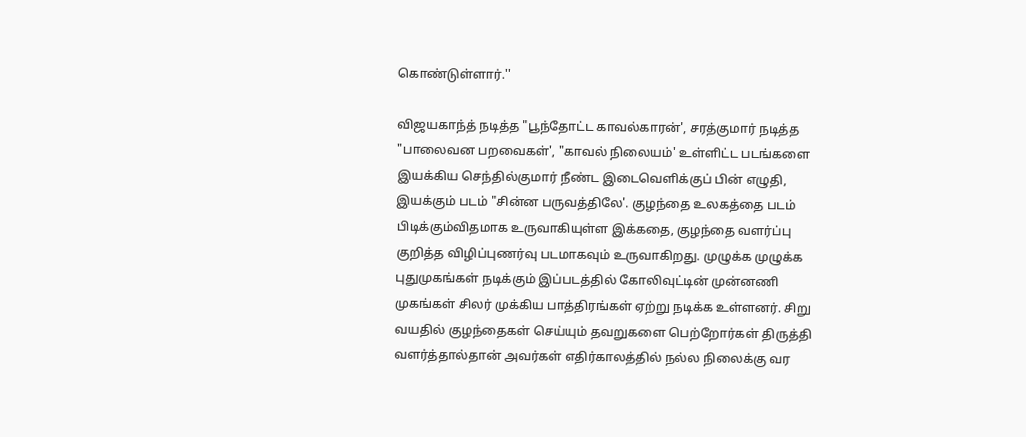கொண்டுள்ளார்.''

விஜயகாந்த் நடித்த "பூந்தோட்ட காவல்காரன்', சரத்குமார் நடித்த "பாலைவன பறவைகள்', "காவல் நிலையம்' உள்ளிட்ட படங்களை இயக்கிய செந்தில்குமார் நீண்ட இடைவெளிக்குப் பின் எழுதி, இயக்கும் படம் "சின்ன பருவத்திலே'. குழந்தை உலகத்தை படம் பிடிக்கும்விதமாக உருவாகியுள்ள இக்கதை, குழந்தை வளர்ப்பு குறித்த விழிப்புணர்வு படமாகவும் உருவாகிறது. முழுக்க முழுக்க புதுமுகங்கள் நடிக்கும் இப்படத்தில் கோலிவுட்டின் முன்னணி முகங்கள் சிலர் முக்கிய பாத்திரங்கள் ஏற்று நடிக்க உள்ளனர். சிறு வயதில் குழந்தைகள் செய்யும் தவறுகளை பெற்றோர்கள் திருத்தி வளர்த்தால்தான் அவர்கள் எதிர்காலத்தில் நல்ல நிலைக்கு வர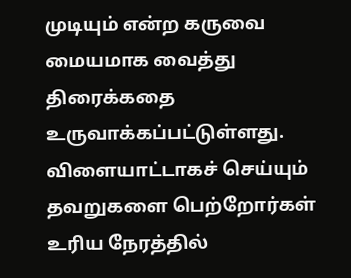முடியும் என்ற கருவை மையமாக வைத்து திரைக்கதை உருவாக்கப்பட்டுள்ளது. விளையாட்டாகச் செய்யும் தவறுகளை பெற்றோர்கள் உரிய நேரத்தில்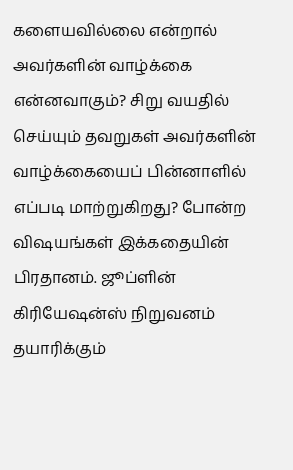களையவில்லை என்றால் அவர்களின் வாழ்க்கை என்னவாகும்? சிறு வயதில் செய்யும் தவறுகள் அவர்களின் வாழ்க்கையைப் பின்னாளில் எப்படி மாற்றுகிறது? போன்ற விஷயங்கள் இக்கதையின் பிரதானம். ஜூப்ளின் கிரியேஷன்ஸ் நிறுவனம் தயாரிக்கும்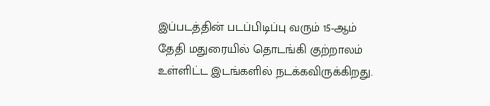இப்படத்தின் படப்பிடிப்பு வரும் 15-ஆம் தேதி மதுரையில் தொடங்கி குற்றாலம் உள்ளிட்ட இடங்களில் நடக்கவிருக்கிறது.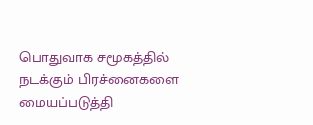பொதுவாக சமூகத்தில் நடக்கும் பிரச்னைகளை மையப்படுத்தி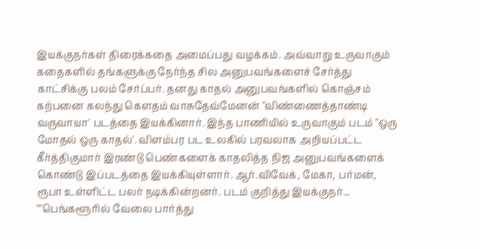இயக்குநர்கள் திரைக்கதை அமைப்பது வழக்கம். அவ்வாறு உருவாகும் கதைகளில் தங்களுக்கு நேர்ந்த சில அனுபவங்களைச் சேர்த்து காட்சிக்கு பலம் சேர்ப்பர். தனது காதல் அனுபவங்களில் கொஞ்சம் கற்பனை கலந்து கௌதம் வாசுதேவ்மேனன் "விண்ணைத்தாண்டி வருவாயா' படத்தை இயக்கினார். இந்த பாணியில் உருவாகும் படம் "ஒரு மோதல் ஒரு காதல்'. விளம்பர பட உலகில் பரவலாக அறியப்பட்ட கீர்த்திகுமார் இரண்டு பெண்களைக் காதலித்த நிஜ அனுபவங்களைக் கொண்டு இப்படத்தை இயக்கியுள்ளார். ஆர்.விவேக், மேகா, பர்மன், ரூபா உள்ளிட்ட பலர் நடிக்கின்றனர். படம் குறித்து இயக்குநர்... ""பெங்களூரில் வேலை பார்த்து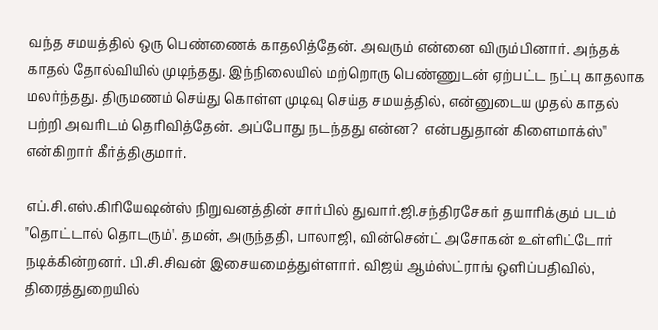வந்த சமயத்தில் ஒரு பெண்ணைக் காதலித்தேன். அவரும் என்னை விரும்பினார். அந்தக் காதல் தோல்வியில் முடிந்தது. இந்நிலையில் மற்றொரு பெண்ணுடன் ஏற்பட்ட நட்பு காதலாக மலர்ந்தது. திருமணம் செய்து கொள்ள முடிவு செய்த சமயத்தில், என்னுடைய முதல் காதல் பற்றி அவரிடம் தெரிவித்தேன். அப்போது நடந்தது என்ன?  என்பதுதான் கிளைமாக்ஸ்'' என்கிறார் கீர்த்திகுமார்.

எப்.சி.எஸ்.கிரியேஷன்ஸ் நிறுவனத்தின் சார்பில் துவார்.ஜி.சந்திரசேகர் தயாரிக்கும் படம் "தொட்டால் தொடரும்'. தமன், அருந்ததி, பாலாஜி, வின்சென்ட் அசோகன் உள்ளிட்டோர் நடிக்கின்றனர். பி.சி.சிவன் இசையமைத்துள்ளார். விஜய் ஆம்ஸ்ட்ராங் ஒளிப்பதிவில், திரைத்துறையில்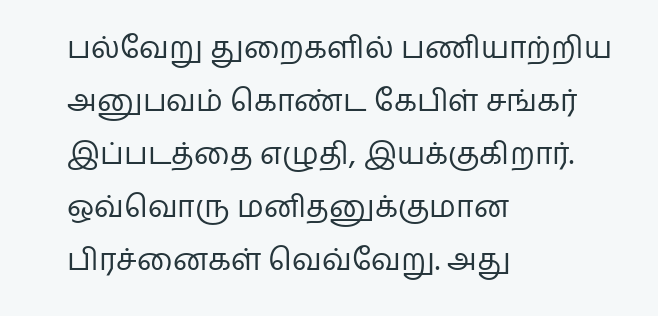பல்வேறு துறைகளில் பணியாற்றிய அனுபவம் கொண்ட கேபிள் சங்கர் இப்படத்தை எழுதி, இயக்குகிறார். ஒவ்வொரு மனிதனுக்குமான பிரச்னைகள் வெவ்வேறு. அது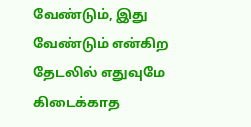வேண்டும், இது வேண்டும் என்கிற தேடலில் எதுவுமே கிடைக்காத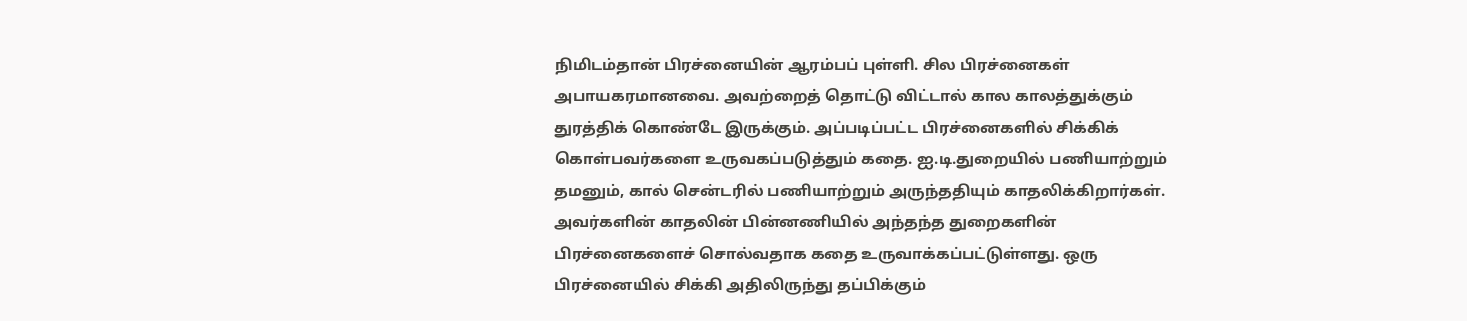நிமிடம்தான் பிரச்னையின் ஆரம்பப் புள்ளி. சில பிரச்னைகள் அபாயகரமானவை. அவற்றைத் தொட்டு விட்டால் கால காலத்துக்கும் துரத்திக் கொண்டே இருக்கும். அப்படிப்பட்ட பிரச்னைகளில் சிக்கிக் கொள்பவர்களை உருவகப்படுத்தும் கதை. ஐ.டி.துறையில் பணியாற்றும் தமனும், கால் சென்டரில் பணியாற்றும் அருந்ததியும் காதலிக்கிறார்கள். அவர்களின் காதலின் பின்னணியில் அந்தந்த துறைகளின் பிரச்னைகளைச் சொல்வதாக கதை உருவாக்கப்பட்டுள்ளது. ஒரு பிரச்னையில் சிக்கி அதிலிருந்து தப்பிக்கும்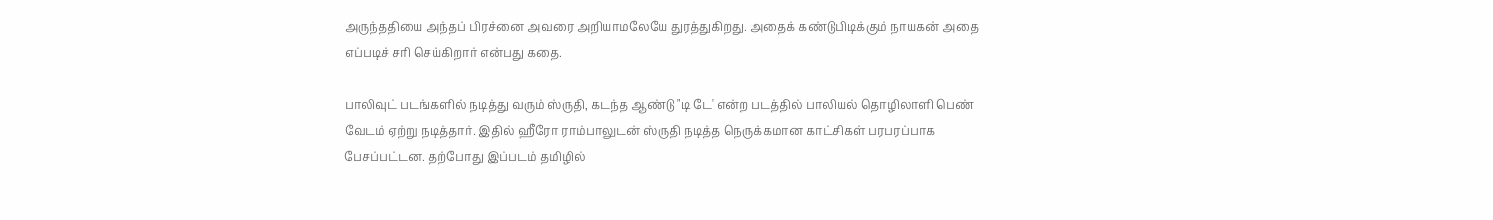அருந்ததியை அந்தப் பிரச்னை அவரை அறியாமலேயே துரத்துகிறது. அதைக் கண்டுபிடிக்கும் நாயகன் அதை எப்படிச் சரி செய்கிறார் என்பது கதை.

பாலிவுட் படங்களில் நடித்து வரும் ஸ்ருதி, கடந்த ஆண்டு "டி டே' என்ற படத்தில் பாலியல் தொழிலாளி பெண் வேடம் ஏற்று நடித்தார். இதில் ஹீரோ ராம்பாலுடன் ஸ்ருதி நடித்த நெருக்கமான காட்சிகள் பரபரப்பாக பேசப்பட்டன. தற்போது இப்படம் தமிழில்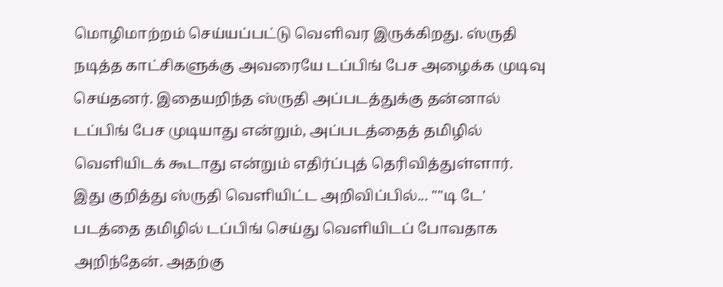மொழிமாற்றம் செய்யப்பட்டு வெளிவர இருக்கிறது. ஸ்ருதி நடித்த காட்சிகளுக்கு அவரையே டப்பிங் பேச அழைக்க முடிவு செய்தனர். இதையறிந்த ஸ்ருதி அப்படத்துக்கு தன்னால் டப்பிங் பேச முடியாது என்றும், அப்படத்தைத் தமிழில் வெளியிடக் கூடாது என்றும் எதிர்ப்புத் தெரிவித்துள்ளார். இது குறித்து ஸ்ருதி வெளியிட்ட அறிவிப்பில்... ""டி டே' படத்தை தமிழில் டப்பிங் செய்து வெளியிடப் போவதாக அறிந்தேன். அதற்கு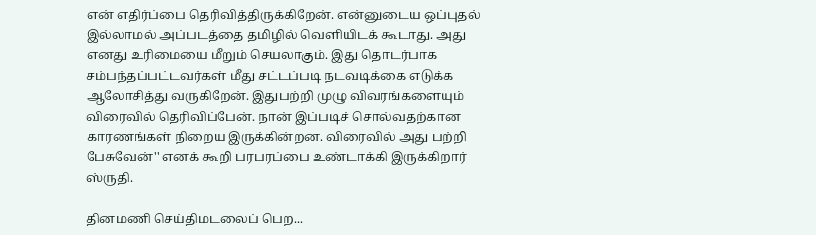என் எதிர்ப்பை தெரிவித்திருக்கிறேன். என்னுடைய ஒப்புதல் இல்லாமல் அப்படத்தை தமிழில் வெளியிடக் கூடாது. அது எனது உரிமையை மீறும் செயலாகும். இது தொடர்பாக சம்பந்தப்பட்டவர்கள் மீது சட்டப்படி நடவடிக்கை எடுக்க ஆலோசித்து வருகிறேன். இதுபற்றி முழு விவரங்களையும் விரைவில் தெரிவிப்பேன். நான் இப்படிச் சொல்வதற்கான காரணங்கள் நிறைய இருக்கின்றன. விரைவில் அது பற்றி பேசுவேன்'' எனக் கூறி பரபரப்பை உண்டாக்கி இருக்கிறார் ஸ்ருதி.

தினமணி செய்திமடலைப் பெற...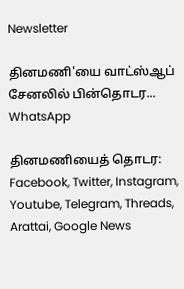Newsletter

தினமணி'யை வாட்ஸ்ஆப் சேனலில் பின்தொடர... WhatsApp

தினமணியைத் தொடர: Facebook, Twitter, Instagram, Youtube, Telegram, Threads, Arattai, Google News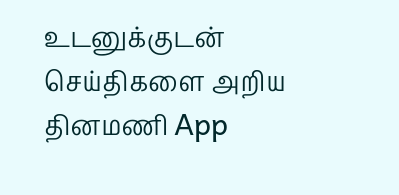உடனுக்குடன் செய்திகளை அறிய தினமணி App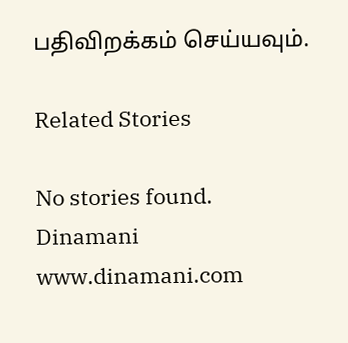பதிவிறக்கம் செய்யவும்.

Related Stories

No stories found.
Dinamani
www.dinamani.com